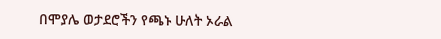በሞያሌ ወታደሮችን የጫኑ ሁለት ኦራል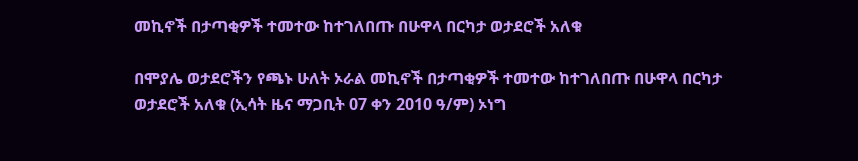መኪኖች በታጣቂዎች ተመተው ከተገለበጡ በሁዋላ በርካታ ወታደሮች አለቁ

በሞያሌ ወታደሮችን የጫኑ ሁለት ኦራል መኪኖች በታጣቂዎች ተመተው ከተገለበጡ በሁዋላ በርካታ ወታደሮች አለቁ (ኢሳት ዜና ማጋቢት 07 ቀን 2010 ዓ/ም) ኦነግ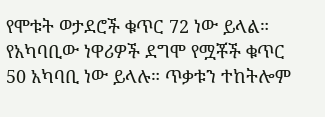የሞቱት ወታደሮች ቁጥር 72 ነው ይላል። የአካባቢው ነዋሪዎች ደግሞ የሟቾች ቁጥር 50 አካባቢ ነው ይላሉ። ጥቃቱን ተከትሎም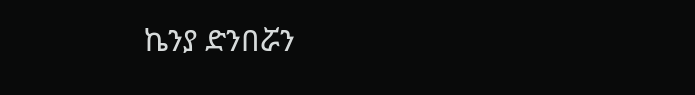ኬንያ ድንበሯን